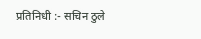प्रतिनिधी :- सचिन ठुले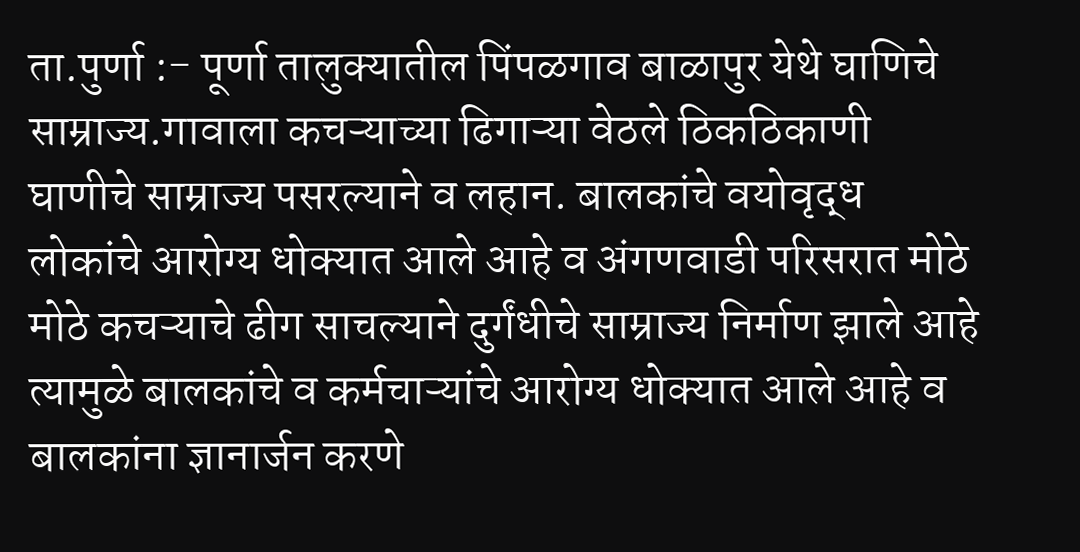ता.पुर्णा :- पूर्णा तालुक्यातील पिंपळगाव बाळापुर येथे घाणिचे साम्राज्य.गावाला कचऱ्याच्या ढिगाऱ्या वेठले ठिकठिकाणी घाणीचे साम्राज्य पसरल्याने व लहान. बालकांचे वयोवृद्ध लोकांचे आरोग्य धोक्यात आले आहे व अंगणवाडी परिसरात मोठे मोठे कचऱ्याचे ढीग साचल्याने दुर्गंधीचे साम्राज्य निर्माण झाले आहे त्यामुळे बालकांचे व कर्मचाऱ्यांचे आरोग्य धोक्यात आले आहे व बालकांना ज्ञानार्जन करणे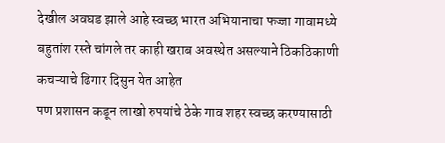देखील अवघड झाले आहे स्वच्छ भारत अभियानाचा फज्जा गावामध्ये बहुतांश रस्ते चांगले तर काही खराब अवस्थेत असल्याने ठिकठिकाणी कचऱ्याचे ढिगार दिसुन येत आहेत
पण प्रशासन कडून लाखो रुपयांचे ठेके गाव शहर स्वच्छ करण्यासाठी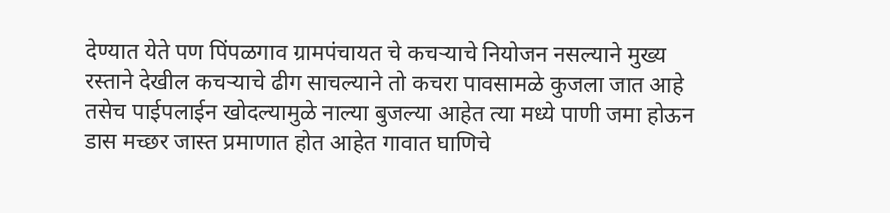देण्यात येते पण पिंपळगाव ग्रामपंचायत चे कचऱ्याचे नियोजन नसल्याने मुख्य रस्ताने देखील कचऱ्याचे ढीग साचल्याने तो कचरा पावसामळे कुजला जात आहे तसेच पाईपलाईन खोदल्यामुळे नाल्या बुजल्या आहेत त्या मध्ये पाणी जमा होऊन डास मच्छर जास्त प्रमाणात होत आहेत गावात घाणिचे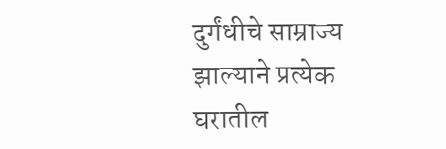दुर्गंधीचे साम्राज्य झाल्याने प्रत्येक घरातील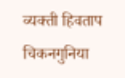व्यक्ती हिवताप चिकनगुनिया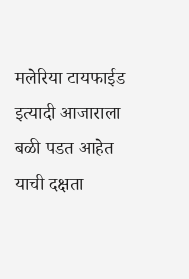मलेरिया टायफाईड इत्यादी आजाराला बळी पडत आहेत याची दक्षता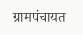ग्रामपंचायत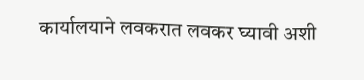कार्यालयाने लवकरात लवकर घ्यावी अशी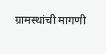ग्रामस्थांची मागणी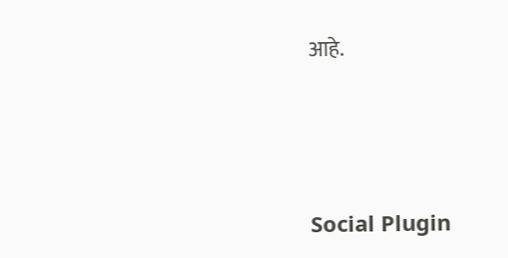आहे.





Social Plugin